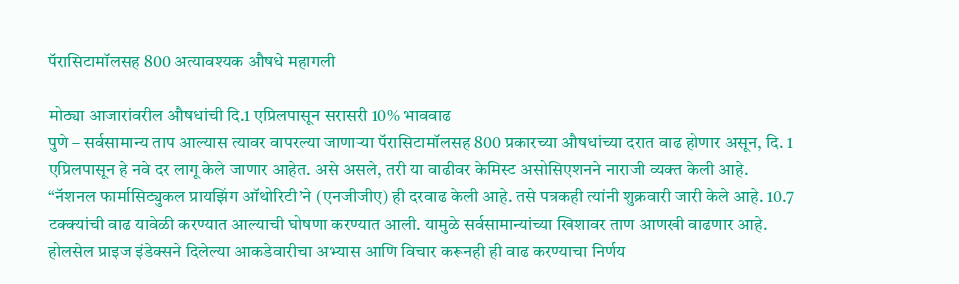पॅरासिटामॉलसह 800 अत्यावश्यक औषधे महागली

मोठ्या आजारांवरील औषधांची दि.1 एप्रिलपासून सरासरी 10% भाववाढ
पुणे – सर्वसामान्य ताप आल्यास त्यावर वापरल्या जाणाऱ्या पॅरासिटामॉलसह 800 प्रकारच्या औषधांच्या दरात वाढ होणार असून, दि. 1 एप्रिलपासून हे नवे दर लागू केले जाणार आहेत. असे असले, तरी या वाढीवर केमिस्ट असोसिएशनने नाराजी व्यक्त केली आहे.
“नॅशनल फार्मासिट्युकल प्रायझिंग ऑथोरिटी’ने (एनजीजीए) ही दरवाढ केली आहे. तसे पत्रकही त्यांनी शुक्रवारी जारी केले आहे. 10.7 टक्क्यांची वाढ यावेळी करण्यात आल्याची घोषणा करण्यात आली. यामुळे सर्वसामान्यांच्या खिशावर ताण आणखी वाढणार आहे. होलसेल प्राइज इंडेक्सने दिलेल्या आकडेवारीचा अभ्यास आणि विचार करूनही ही वाढ करण्याचा निर्णय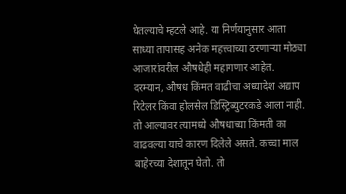घेतल्याचे म्हटले आहे. या निर्णयानुसार आता साध्या तापासह अनेक महत्त्वाच्या ठरणाऱ्या मोठ्या आजारांवरील औषधेही महागणार आहेत.
दरम्यान, औषध किंमत वाढीचा अध्यादेश अद्याप रिटेलर किंवा होलसेल डिस्ट्रिब्युटरकडे आला नाही. तो आल्यावर त्यामध्ये औषधाच्या किंमती का वाढवल्या याचे कारण दिलेले असते. कच्चा माल बाहेरच्या देशातून घेतो. तो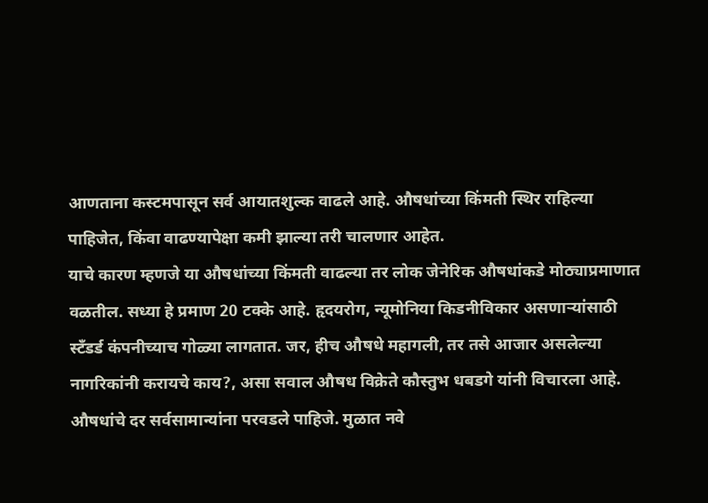आणताना कस्टमपासून सर्व आयातशुल्क वाढले आहे. औषधांच्या किंमती स्थिर राहिल्या पाहिजेत, किंवा वाढण्यापेक्षा कमी झाल्या तरी चालणार आहेत.
याचे कारण म्हणजे या औषधांच्या किंमती वाढल्या तर लोक जेनेरिक औषधांकडे मोठ्याप्रमाणात वळतील. सध्या हे प्रमाण 20 टक्के आहे. हृदयरोग, न्यूमोनिया किडनीविकार असणाऱ्यांसाठी स्टॅंडर्ड कंपनीच्याच गोळ्या लागतात. जर, हीच औषधे महागली, तर तसे आजार असलेल्या नागरिकांनी करायचे काय?, असा सवाल औषध विक्रेते कौस्तुभ धबडगे यांनी विचारला आहे.
औषधांचे दर सर्वसामान्यांना परवडले पाहिजे. मुळात नवे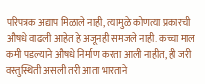परिपत्रक अद्याप मिळाले नाही, त्यामुळे कोणत्या प्रकारची औषधे वाढली आहेत हे अजूनही समजले नाही. कच्चा माल कमी पडल्याने औषधे निर्माण करता आली नाहीत, ही जरी वस्तुस्थिती असली तरी आता भारताने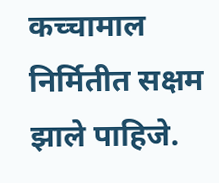कच्चामाल निर्मितीत सक्षम झाले पाहिजे.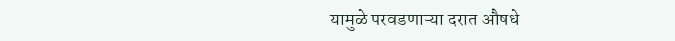यामुळे परवडणाऱ्या दरात औषधे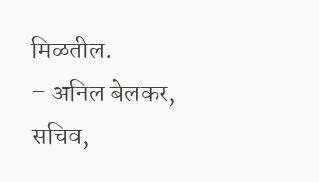मिळतील.
– अनिल बेलकर, सचिव,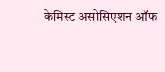केमिस्ट असोसिएशन ऑफ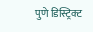पुणे डिस्ट्रिक्ट